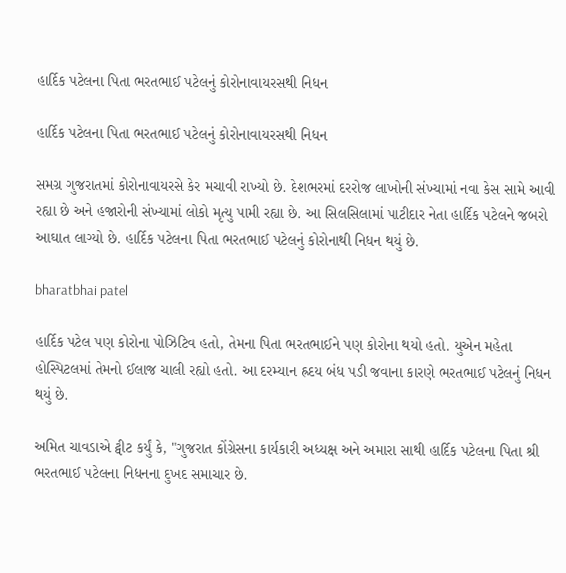હાર્દિક પટેલના પિતા ભરતભાઈ પટેલનું કોરોનાવાયરસથી નિધન

હાર્દિક પટેલના પિતા ભરતભાઈ પટેલનું કોરોનાવાયરસથી નિધન

સમગ્ર ગુજરાતમાં કોરોનાવાયરસે કેર મચાવી રાખ્યો છે. દેશભરમાં દરરોજ લાખોની સંખ્યામાં નવા કેસ સામે આવી રહ્યા છે અને હજારોની સંખ્યામાં લોકો મૃત્યુ પામી રહ્યા છે. આ સિલસિલામાં પાટીદાર નેતા હાર્દિક પટેલને જબરો આઘાત લાગ્યો છે. હાર્દિક પટેલના પિતા ભરતભાઈ પટેલનું કોરોનાથી નિધન થયું છે.

bharatbhai patel

હાર્દિક પટેલ પણ કોરોના પોઝિટિવ હતો, તેમના પિતા ભરતભાઈને પણ કોરોના થયો હતો. યુએન મહેતા હોસ્પિટલમાં તેમનો ઈલાજ ચાલી રહ્યો હતો. આ દરમ્યાન હ્રદય બંધ પડી જવાના કારણે ભરતભાઈ પટેલનું નિધન થયું છે.

અમિત ચાવડાએ ટ્વીટ કર્યું કે, "ગુજરાત કોંગ્રેસના કાર્યકારી અધ્યક્ષ અને અમારા સાથી હાર્દિક પટેલના પિતા શ્રી ભરતભાઈ પટેલના નિધનના દુખદ સમાચાર છે.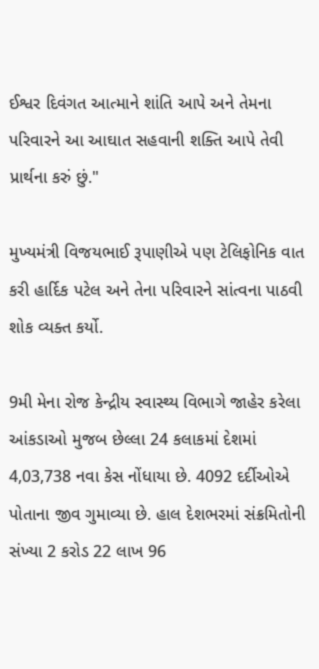ઈશ્વર દિવંગત આત્માને શાંતિ આપે અને તેમના પરિવારને આ આઘાત સહવાની શક્તિ આપે તેવી પ્રાર્થના કરું છું."

મુખ્યમંત્રી વિજયભાઈ રૂપાણીએ પણ ટેલિફોનિક વાત કરી હાર્દિક પટેલ અને તેના પરિવારને સાંત્વના પાઠવી શોક વ્યક્ત કર્યો.

9મી મેના રોજ કેન્દ્રીય સ્વાસ્થ્ય વિભાગે જાહેર કરેલા આંકડાઓ મુજબ છેલ્લા 24 કલાકમાં દેશમાં 4,03,738 નવા કેસ નોંધાયા છે. 4092 દર્દીઓએ પોતાના જીવ ગુમાવ્યા છે. હાલ દેશભરમાં સંક્રમિતોની સંખ્યા 2 કરોડ 22 લાખ 96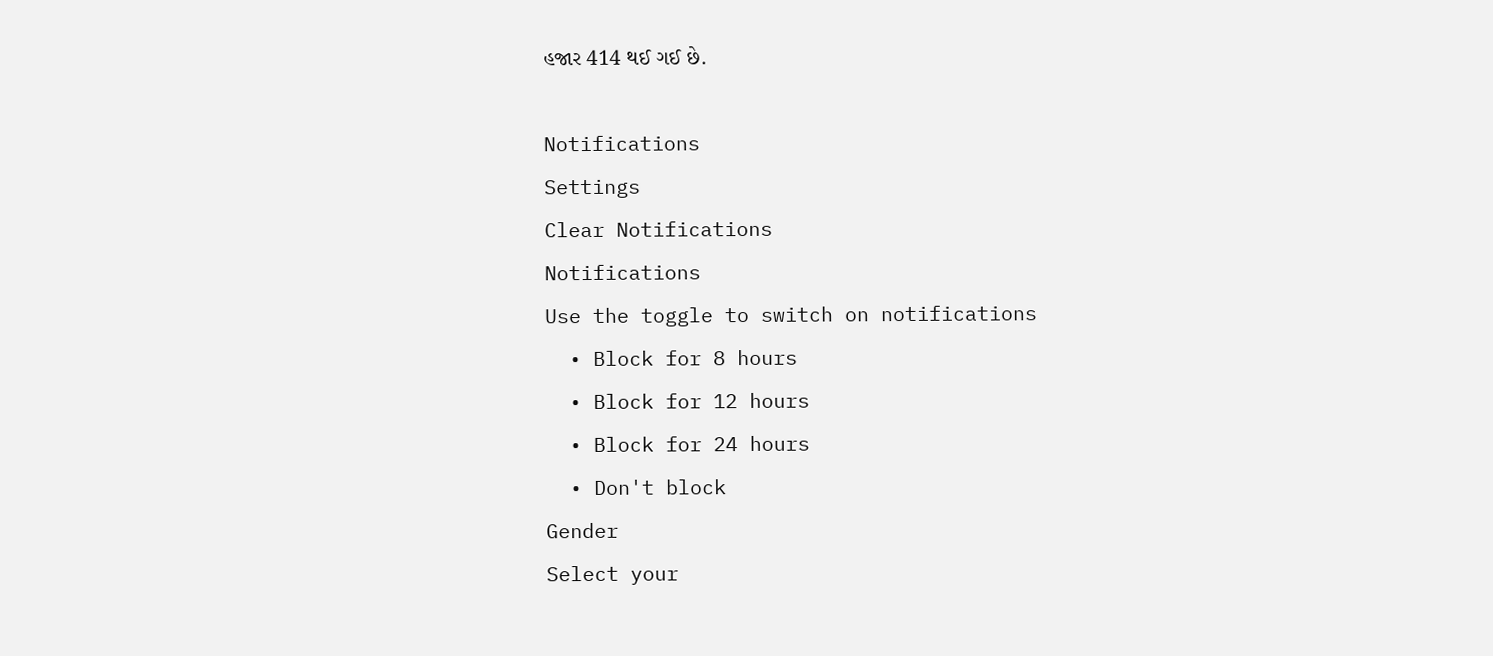હજાર 414 થઈ ગઈ છે.

Notifications
Settings
Clear Notifications
Notifications
Use the toggle to switch on notifications
  • Block for 8 hours
  • Block for 12 hours
  • Block for 24 hours
  • Don't block
Gender
Select your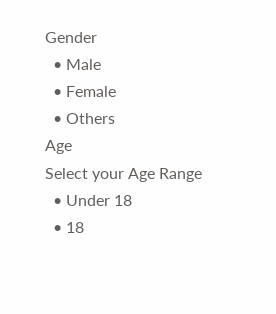Gender
  • Male
  • Female
  • Others
Age
Select your Age Range
  • Under 18
  • 18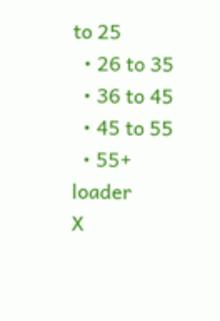to 25
  • 26 to 35
  • 36 to 45
  • 45 to 55
  • 55+
loader
X